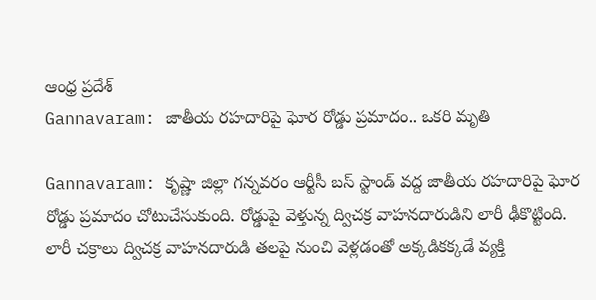ఆంధ్ర ప్రదేశ్
Gannavaram: జాతీయ రహదారిపై ఘోర రోడ్డు ప్రమాదం.. ఒకరి మృతి

Gannavaram: కృష్ణా జిల్లా గన్నవరం ఆర్టీసీ బస్ స్టాండ్ వద్ద జాతీయ రహదారిపై ఘోర రోడ్డు ప్రమాదం చోటుచేసుకుంది. రోడ్డుపై వెళ్తున్న ద్విచక్ర వాహనదారుడిని లారీ ఢీకొట్టింది. లారీ చక్రాలు ద్విచక్ర వాహనదారుడి తలపై నుంచి వెళ్లడంతో అక్కడికక్కడే వ్యక్తి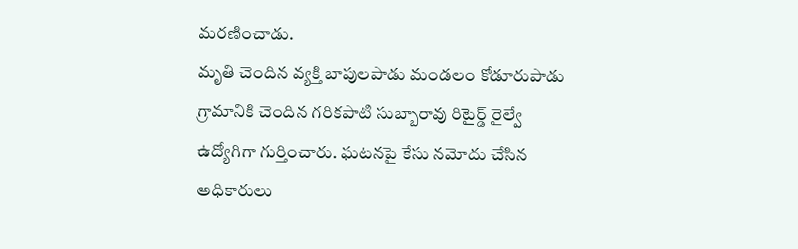మరణించాడు.
మృతి చెందిన వ్యక్తి బాపులపాడు మండలం కోడూరుపాడు గ్రామానికి చెందిన గరికపాటి సుబ్బారావు రిటైర్డ్ రైల్వే ఉద్యోగిగా గుర్తించారు. ఘటనపై కేసు నమోదు చేసిన అధికారులు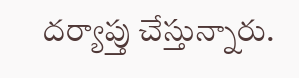దర్యాప్తు చేస్తున్నారు.